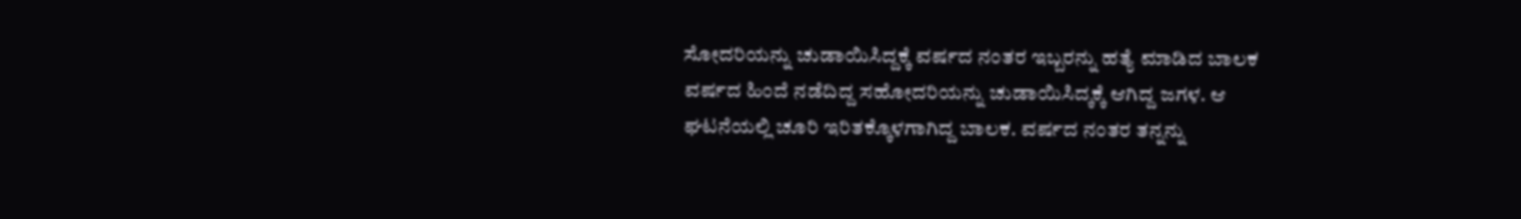ಸೋದರಿಯನ್ನು ಚುಡಾಯಿಸಿದ್ದಕ್ಕೆ ವರ್ಷದ ನಂತರ ಇಬ್ಬರನ್ನು ಹತ್ಯೆ ಮಾಡಿದ ಬಾಲಕ
ವರ್ಷದ ಹಿಂದೆ ನಡೆದಿದ್ದ ಸಹೋದರಿಯನ್ನು ಚುಡಾಯಿಸಿದ್ಕಕ್ಕೆ ಆಗಿದ್ದ ಜಗಳ. ಆ ಘಟನೆಯಲ್ಲಿ ಚೂರಿ ಇರಿತಕ್ಕೊಳಗಾಗಿದ್ದ ಬಾಲಕ. ವರ್ಷದ ನಂತರ ತನ್ನನ್ನು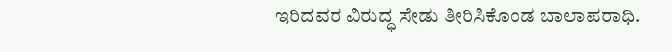ಇರಿದವರ ವಿರುದ್ಧ ಸೇಡು ತೀರಿಸಿಕೊಂಡ ಬಾಲಾಪರಾಧಿ.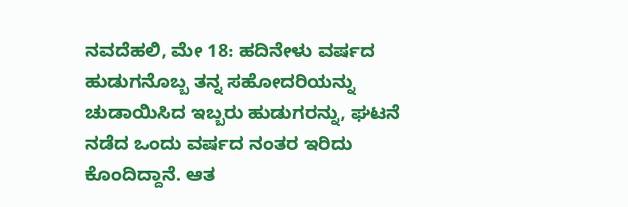ನವದೆಹಲಿ, ಮೇ 18: ಹದಿನೇಳು ವರ್ಷದ ಹುಡುಗನೊಬ್ಬ ತನ್ನ ಸಹೋದರಿಯನ್ನು ಚುಡಾಯಿಸಿದ ಇಬ್ಬರು ಹುಡುಗರನ್ನು, ಘಟನೆ ನಡೆದ ಒಂದು ವರ್ಷದ ನಂತರ ಇರಿದು ಕೊಂದಿದ್ದಾನೆ. ಆತ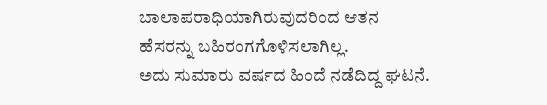ಬಾಲಾಪರಾಧಿಯಾಗಿರುವುದರಿಂದ ಆತನ ಹೆಸರನ್ನು ಬಹಿರಂಗಗೊಳಿಸಲಾಗಿಲ್ಲ.
ಅದು ಸುಮಾರು ವರ್ಷದ ಹಿಂದೆ ನಡೆದಿದ್ದ ಘಟನೆ.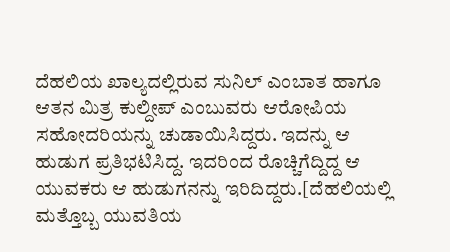ದೆಹಲಿಯ ಖಾಲ್ಯದಲ್ಲಿರುವ ಸುನಿಲ್ ಎಂಬಾತ ಹಾಗೂ ಆತನ ಮಿತ್ರ ಕುಲ್ದೀಪ್ ಎಂಬುವರು ಆರೋಪಿಯ ಸಹೋದರಿಯನ್ನು ಚುಡಾಯಿಸಿದ್ದರು. ಇದನ್ನು ಆ ಹುಡುಗ ಪ್ರತಿಭಟಿಸಿದ್ದ. ಇದರಿಂದ ರೊಚ್ಚಿಗೆದ್ದಿದ್ದ ಆ ಯುವಕರು ಆ ಹುಡುಗನನ್ನು ಇರಿದಿದ್ದರು.[ದೆಹಲಿಯಲ್ಲಿ ಮತ್ತೊಬ್ಬ ಯುವತಿಯ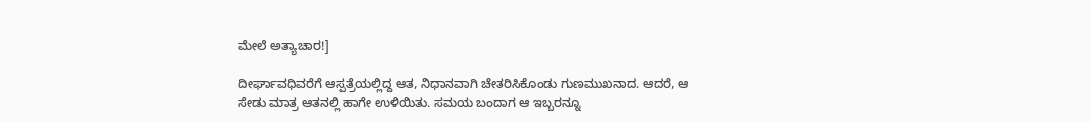ಮೇಲೆ ಅತ್ಯಾಚಾರ!]

ದೀರ್ಘಾವಧಿವರೆಗೆ ಆಸ್ಪತ್ರೆಯಲ್ಲಿದ್ದ ಆತ, ನಿಧಾನವಾಗಿ ಚೇತರಿಸಿಕೊಂಡು ಗುಣಮುಖನಾದ. ಆದರೆ, ಆ ಸೇಡು ಮಾತ್ರ ಆತನಲ್ಲಿ ಹಾಗೇ ಉಳಿಯಿತು. ಸಮಯ ಬಂದಾಗ ಆ ಇಬ್ಬರನ್ನೂ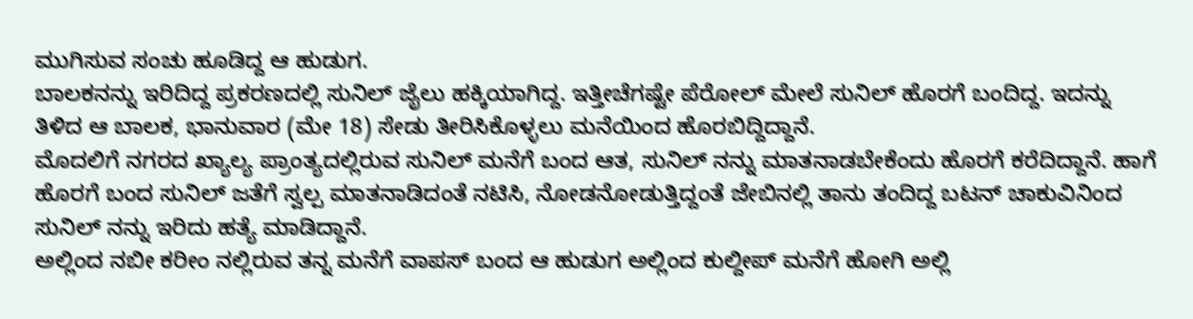ಮುಗಿಸುವ ಸಂಚು ಹೂಡಿದ್ದ ಆ ಹುಡುಗ.
ಬಾಲಕನನ್ನು ಇರಿದಿದ್ದ ಪ್ರಕರಣದಲ್ಲಿ ಸುನಿಲ್ ಜೈಲು ಹಕ್ಕಿಯಾಗಿದ್ದ. ಇತ್ತೀಚೆಗಷ್ಟೇ ಪೆರೋಲ್ ಮೇಲೆ ಸುನಿಲ್ ಹೊರಗೆ ಬಂದಿದ್ದ. ಇದನ್ನು ತಿಳಿದ ಆ ಬಾಲಕ, ಭಾನುವಾರ (ಮೇ 18) ಸೇಡು ತೀರಿಸಿಕೊಳ್ಳಲು ಮನೆಯಿಂದ ಹೊರಬಿದ್ದಿದ್ದಾನೆ.
ಮೊದಲಿಗೆ ನಗರದ ಖ್ಯಾಲ್ಯ ಪ್ರಾಂತ್ಯದಲ್ಲಿರುವ ಸುನಿಲ್ ಮನೆಗೆ ಬಂದ ಆತ, ಸುನಿಲ್ ನನ್ನು ಮಾತನಾಡಬೇಕೆಂದು ಹೊರಗೆ ಕರೆದಿದ್ದಾನೆ. ಹಾಗೆ ಹೊರಗೆ ಬಂದ ಸುನಿಲ್ ಜತೆಗೆ ಸ್ವಲ್ಪ ಮಾತನಾಡಿದಂತೆ ನಟಿಸಿ, ನೋಡನೋಡುತ್ತಿದ್ದಂತೆ ಜೇಬಿನಲ್ಲಿ ತಾನು ತಂದಿದ್ದ ಬಟನ್ ಚಾಕುವಿನಿಂದ ಸುನಿಲ್ ನನ್ನು ಇರಿದು ಹತ್ಯೆ ಮಾಡಿದ್ದಾನೆ.
ಅಲ್ಲಿಂದ ನಬೀ ಕರೀಂ ನಲ್ಲಿರುವ ತನ್ನ ಮನೆಗೆ ವಾಪಸ್ ಬಂದ ಆ ಹುಡುಗ ಅಲ್ಲಿಂದ ಕುಲ್ದೀಪ್ ಮನೆಗೆ ಹೋಗಿ ಅಲ್ಲಿ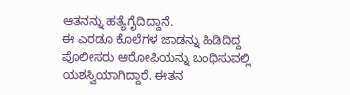ಆತನನ್ನು ಹತ್ಯೆಗೈದಿದ್ದಾನೆ.
ಈ ಎರಡೂ ಕೊಲೆಗಳ ಜಾಡನ್ನು ಹಿಡಿದಿದ್ದ ಪೊಲೀಸರು ಆರೋಪಿಯನ್ನು ಬಂಧಿಸುವಲ್ಲಿ ಯಶಸ್ವಿಯಾಗಿದ್ದಾರೆ. ಈತನ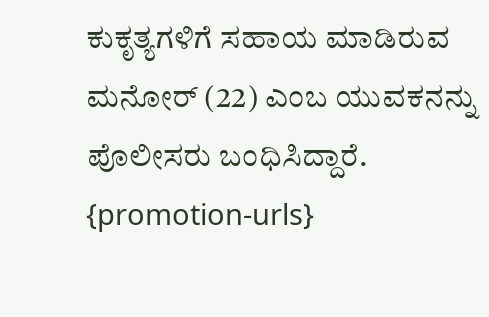ಕುಕೃತ್ಯಗಳಿಗೆ ಸಹಾಯ ಮಾಡಿರುವ ಮನೋರ್ (22) ಎಂಬ ಯುವಕನನ್ನು ಪೊಲೀಸರು ಬಂಧಿಸಿದ್ದಾರೆ.
{promotion-urls}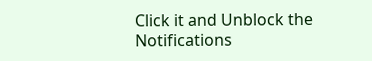Click it and Unblock the Notifications